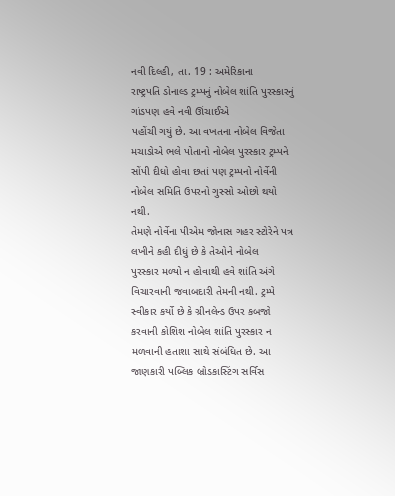નવી દિલ્હી, તા. 19 : અમેરિકાના
રાષ્ટ્રપતિ ડોનાલ્ડ ટ્રમ્પનું નોબેલ શાંતિ પુરસ્કારનું ગાંડપણ હવે નવી ઊંચાઈએ
પહોંચી ગયું છે. આ વખતના નોબેલ વિજેતા મચાડોએ ભલે પોતાનો નોબેલ પુરસ્કાર ટ્રમ્પને
સોંપી દીધો હોવા છતાં પણ ટ્રમ્પનો નોર્વેની નોબેલ સમિતિ ઉપરનો ગુસ્સો ઓછો થયો નથી.
તેમણે નોર્વેના પીએમ જોનાસ ગહર સ્ટોરેને પત્ર લખીને કહી દીધું છે કે તેઓને નોબેલ
પુરસ્કાર મળ્યો ન હોવાથી હવે શાંતિ અંગે વિચારવાની જવાબદારી તેમની નથી. ટ્રમ્પે
સ્વીકાર કર્યો છે કે ગ્રીનલેન્ડ ઉપર કબજો કરવાની કોશિશ નોબેલ શાંતિ પુરસ્કાર ન
મળવાની હતાશા સાથે સંબંધિત છે. આ જાણકારી પબ્લિક બ્રોડકાસ્ટિંગ સર્વિસ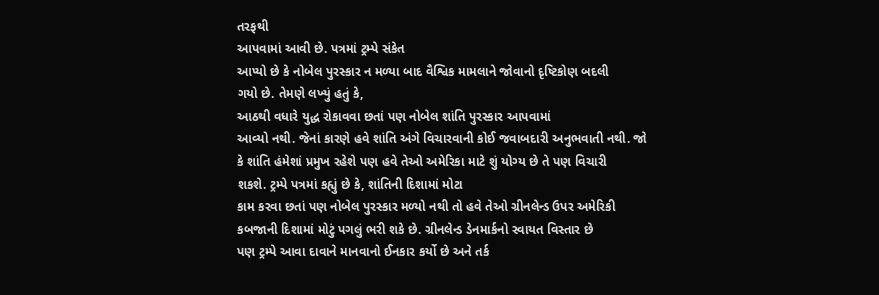તરફથી
આપવામાં આવી છે. પત્રમાં ટ્રમ્પે સંકેત
આપ્યો છે કે નોબેલ પુરસ્કાર ન મળ્યા બાદ વૈશ્વિક મામલાને જોવાનો દૃષ્ટિકોણ બદલી
ગયો છે. તેમણે લખ્યું હતું કે,
આઠથી વધારે યુદ્ધ રોકાવવા છતાં પણ નોબેલ શાંતિ પુરસ્કાર આપવામાં
આવ્યો નથી. જેનાં કારણે હવે શાંતિ અંગે વિચારવાની કોઈ જવાબદારી અનુભવાતી નથી. જો
કે શાંતિ હંમેશાં પ્રમુખ રહેશે પણ હવે તેઓ અમેરિકા માટે શું યોગ્ય છે તે પણ વિચારી
શકશે. ટ્રમ્પે પત્રમાં કહ્યું છે કે, શાંતિની દિશામાં મોટા
કામ કરવા છતાં પણ નોબેલ પુરસ્કાર મળ્યો નથી તો હવે તેઓ ગ્રીનલેન્ડ ઉપર અમેરિકી
કબજાની દિશામાં મોટું પગલું ભરી શકે છે. ગ્રીનલેન્ડ ડેનમાર્કનો સ્વાયત વિસ્તાર છે
પણ ટ્રમ્પે આવા દાવાને માનવાનો ઈનકાર કર્યો છે અને તર્ક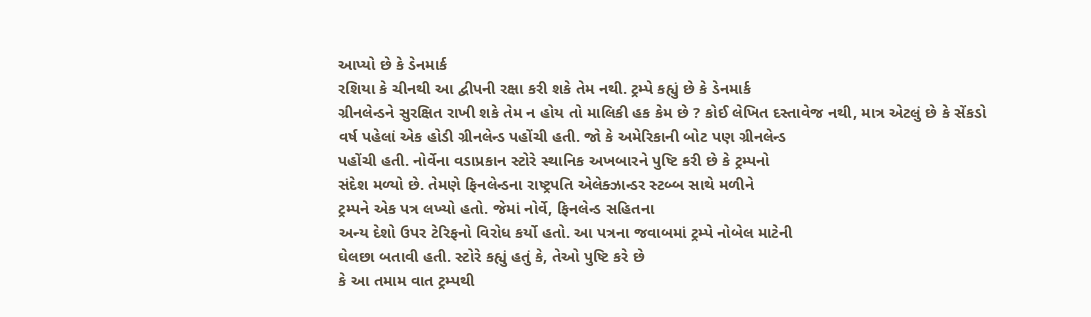આપ્યો છે કે ડેનમાર્ક
રશિયા કે ચીનથી આ દ્વીપની રક્ષા કરી શકે તેમ નથી. ટ્રમ્પે કહ્યું છે કે ડેનમાર્ક
ગ્રીનલેન્ડને સુરક્ષિત રાખી શકે તેમ ન હોય તો માલિકી હક કેમ છે ? કોઈ લેખિત દસ્તાવેજ નથી, માત્ર એટલું છે કે સેંકડો
વર્ષ પહેલાં એક હોડી ગ્રીનલેન્ડ પહોંચી હતી. જો કે અમેરિકાની બોટ પણ ગ્રીનલેન્ડ
પહોંચી હતી. નોર્વેના વડાપ્રકાન સ્ટોરે સ્થાનિક અખબારને પુષ્ટિ કરી છે કે ટ્રમ્પનો
સંદેશ મળ્યો છે. તેમણે ફિનલેન્ડના રાષ્ટ્રપતિ એલેક્ઝાન્ડર સ્ટબ્બ સાથે મળીને
ટ્રમ્પને એક પત્ર લખ્યો હતો. જેમાં નોર્વે, ફિનલેન્ડ સહિતના
અન્ય દેશો ઉપર ટેરિફનો વિરોધ કર્યો હતો. આ પત્રના જવાબમાં ટ્રમ્પે નોબેલ માટેની
ઘેલછા બતાવી હતી. સ્ટોરે કહ્યું હતું કે, તેઓ પુષ્ટિ કરે છે
કે આ તમામ વાત ટ્રમ્પથી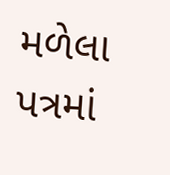મળેલા પત્રમાં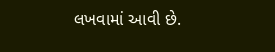લખવામાં આવી છે.